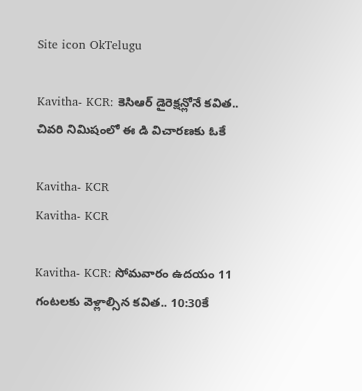Site icon OkTelugu

Kavitha- KCR: కెసిఆర్ డైరెక్షన్లోనే కవిత.. చివరి నిమిషంలో ఈ డి విచారణకు ఓకే

Kavitha- KCR
Kavitha- KCR

Kavitha- KCR: సోమవారం ఉదయం 11 గంటలకు వెళ్లాల్సిన కవిత.. 10:30కే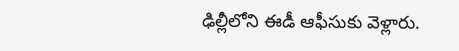ఢిల్లీలోని ఈడీ ఆఫీసుకు వెళ్లారు.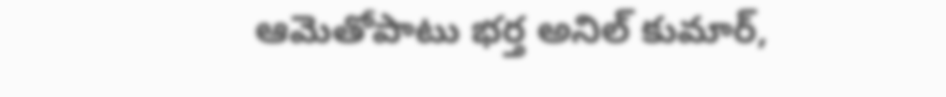ఆమెతోపాటు భర్త అనిల్ కుమార్,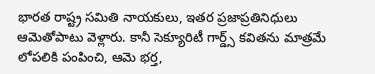భారత రాష్ట్ర సమితి నాయకులు, ఇతర ప్రజాప్రతినిధులు ఆమెతోపాటు వెళ్లారు. కానీ సెక్యూరిటీ గార్డ్స్ కవితను మాత్రమే లోపలికి పంపించి, ఆమె భర్త,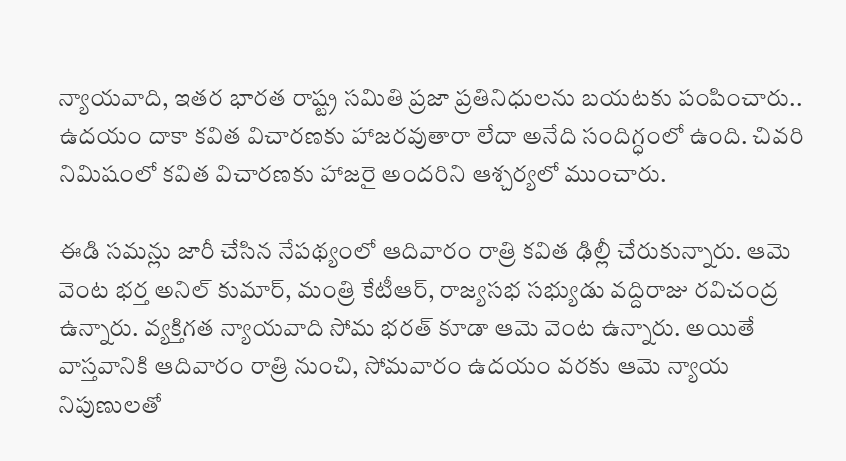న్యాయవాది, ఇతర భారత రాష్ట్ర సమితి ప్రజా ప్రతినిధులను బయటకు పంపించారు.. ఉదయం దాకా కవిత విచారణకు హాజరవుతారా లేదా అనేది సందిగ్ధంలో ఉంది. చివరి నిమిషంలో కవిత విచారణకు హాజరై అందరిని ఆశ్చర్యలో ముంచారు.

ఈడి సమన్లు జారీ చేసిన నేపథ్యంలో ఆదివారం రాత్రి కవిత ఢిల్లీ చేరుకున్నారు. ఆమె వెంట భర్త అనిల్ కుమార్, మంత్రి కేటీఆర్, రాజ్యసభ సభ్యుడు వద్దిరాజు రవిచంద్ర ఉన్నారు. వ్యక్తిగత న్యాయవాది సోమ భరత్ కూడా ఆమె వెంట ఉన్నారు. అయితే వాస్తవానికి ఆదివారం రాత్రి నుంచి, సోమవారం ఉదయం వరకు ఆమె న్యాయ నిపుణులతో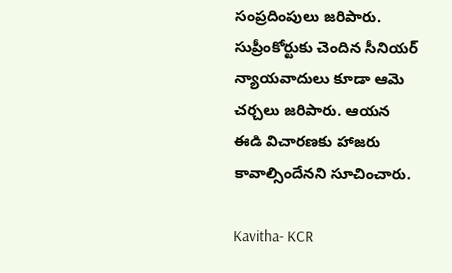సంప్రదింపులు జరిపారు. సుప్రీంకోర్టుకు చెందిన సీనియర్ న్యాయవాదులు కూడా ఆమె చర్చలు జరిపారు. ఆయన ఈడి విచారణకు హాజరు కావాల్సిందేనని సూచించారు.

Kavitha- KCR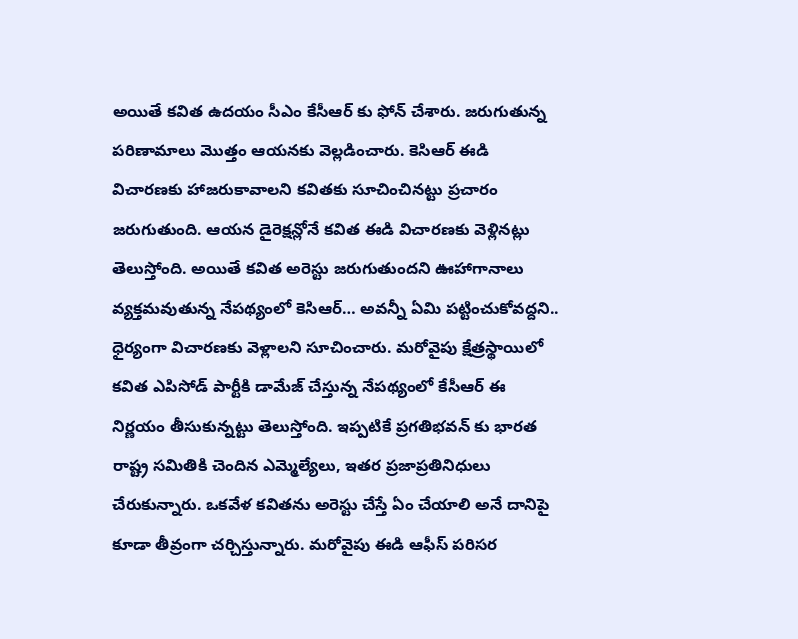అయితే కవిత ఉదయం సీఎం కేసీఆర్ కు ఫోన్ చేశారు. జరుగుతున్న పరిణామాలు మొత్తం ఆయనకు వెల్లడించారు. కెసిఆర్ ఈడి విచారణకు హాజరుకావాలని కవితకు సూచించినట్టు ప్రచారం జరుగుతుంది. ఆయన డైరెక్షన్లోనే కవిత ఈడి విచారణకు వెళ్లినట్లు తెలుస్తోంది. అయితే కవిత అరెస్టు జరుగుతుందని ఊహాగానాలు వ్యక్తమవుతున్న నేపథ్యంలో కెసిఆర్… అవన్నీ ఏమి పట్టించుకోవద్దని.. ధైర్యంగా విచారణకు వెళ్లాలని సూచించారు. మరోవైపు క్షేత్రస్థాయిలో కవిత ఎపిసోడ్ పార్టీకి డామేజ్ చేస్తున్న నేపథ్యంలో కేసీఆర్ ఈ నిర్ణయం తీసుకున్నట్టు తెలుస్తోంది. ఇప్పటికే ప్రగతిభవన్ కు భారత రాష్ట్ర సమితికి చెందిన ఎమ్మెల్యేలు, ఇతర ప్రజాప్రతినిధులు చేరుకున్నారు. ఒకవేళ కవితను అరెస్టు చేస్తే ఏం చేయాలి అనే దానిపై కూడా తీవ్రంగా చర్చిస్తున్నారు. మరోవైపు ఈడి ఆఫీస్ పరిసర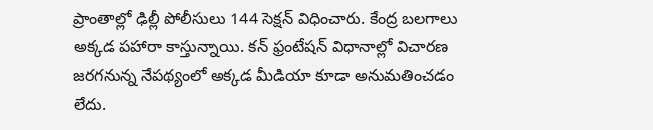ప్రాంతాల్లో ఢిల్లీ పోలీసులు 144 సెక్షన్ విధించారు. కేంద్ర బలగాలు అక్కడ పహారా కాస్తున్నాయి. కన్ ఫ్రంటేషన్ విధానాల్లో విచారణ జరగనున్న నేపథ్యంలో అక్కడ మీడియా కూడా అనుమతించడం లేదు.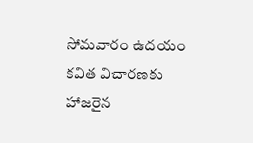సోమవారం ఉదయం కవిత విచారణకు హాజరైన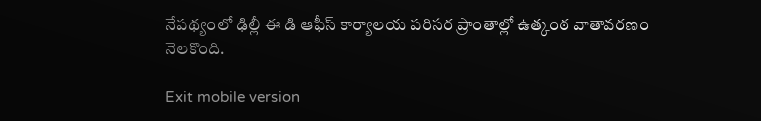నేపథ్యంలో ఢిల్లీ ఈ డి ఆఫీస్ కార్యాలయ పరిసర ప్రాంతాల్లో ఉత్కంఠ వాతావరణం నెలకొంది.

Exit mobile version